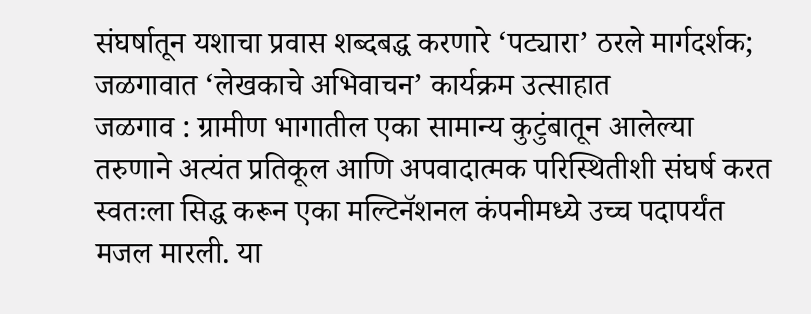संघर्षातून यशाचा प्रवास शब्दबद्ध करणारे ‘पट्यारा’ ठरले मार्गदर्शक; जळगावात ‘लेखकाचे अभिवाचन’ कार्यक्रम उत्साहात
जळगाव : ग्रामीण भागातील एका सामान्य कुटुंबातून आलेल्या तरुणाने अत्यंत प्रतिकूल आणि अपवादात्मक परिस्थितीशी संघर्ष करत स्वतःला सिद्ध करून एका मल्टिनॅशनल कंपनीमध्ये उच्च पदापर्यंत मजल मारली. या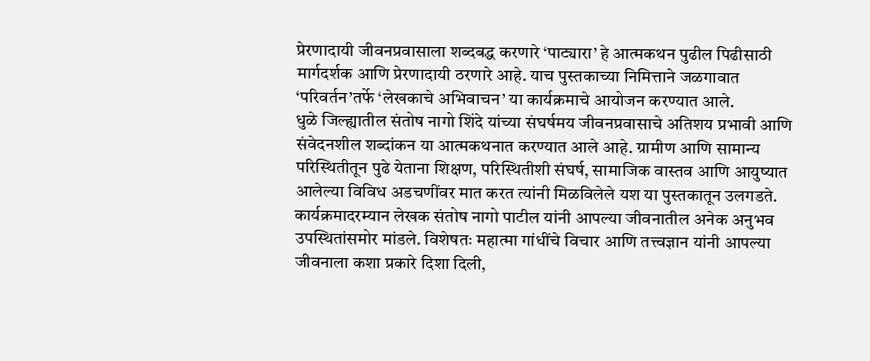प्रेरणादायी जीवनप्रवासाला शब्दबद्ध करणारे ‘पाट्यारा’ हे आत्मकथन पुढील पिढीसाठी मार्गदर्शक आणि प्रेरणादायी ठरणारे आहे. याच पुस्तकाच्या निमित्ताने जळगावात ‘परिवर्तन’तर्फे ‘लेखकाचे अभिवाचन’ या कार्यक्रमाचे आयोजन करण्यात आले.
धुळे जिल्ह्यातील संतोष नागो शिंदे यांच्या संघर्षमय जीवनप्रवासाचे अतिशय प्रभावी आणि संवेदनशील शब्दांकन या आत्मकथनात करण्यात आले आहे. ग्रामीण आणि सामान्य परिस्थितीतून पुढे येताना शिक्षण, परिस्थितीशी संघर्ष, सामाजिक वास्तव आणि आयुष्यात आलेल्या विविध अडचणींवर मात करत त्यांनी मिळविलेले यश या पुस्तकातून उलगडते.
कार्यक्रमादरम्यान लेखक संतोष नागो पाटील यांनी आपल्या जीवनातील अनेक अनुभव उपस्थितांसमोर मांडले. विशेषतः महात्मा गांधींचे विचार आणि तत्त्वज्ञान यांनी आपल्या जीवनाला कशा प्रकारे दिशा दिली,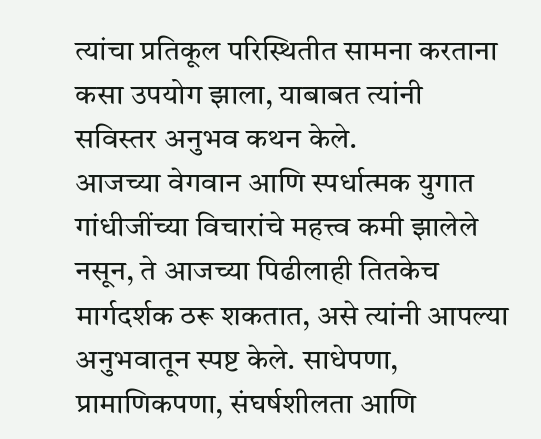त्यांचा प्रतिकूल परिस्थितीत सामना करताना कसा उपयोग झाला, याबाबत त्यांनी सविस्तर अनुभव कथन केले.
आजच्या वेगवान आणि स्पर्धात्मक युगात गांधीजींच्या विचारांचे महत्त्व कमी झालेले नसून, ते आजच्या पिढीलाही तितकेच मार्गदर्शक ठरू शकतात, असे त्यांनी आपल्या अनुभवातून स्पष्ट केले. साधेपणा, प्रामाणिकपणा, संघर्षशीलता आणि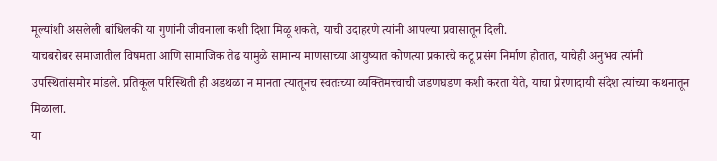मूल्यांशी असलेली बांधिलकी या गुणांनी जीवनाला कशी दिशा मिळू शकते, याची उदाहरणे त्यांनी आपल्या प्रवासातून दिली.
याचबरोबर समाजातील विषमता आणि सामाजिक तेढ यामुळे सामान्य माणसाच्या आयुष्यात कोणत्या प्रकारचे कटू प्रसंग निर्माण होतात, याचेही अनुभव त्यांनी उपस्थितांसमोर मांडले. प्रतिकूल परिस्थिती ही अडथळा न मानता त्यातूनच स्वतःच्या व्यक्तिमत्त्वाची जडणघडण कशी करता येते, याचा प्रेरणादायी संदेश त्यांच्या कथनातून मिळाला.
या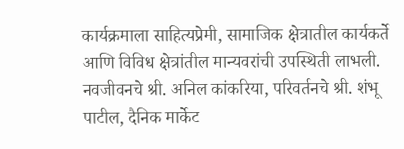कार्यक्रमाला साहित्यप्रेमी, सामाजिक क्षेत्रातील कार्यकर्ते आणि विविध क्षेत्रांतील मान्यवरांची उपस्थिती लाभली. नवजीवनचे श्री. अनिल कांकरिया, परिवर्तनचे श्री. शंभू पाटील, दैनिक मार्केट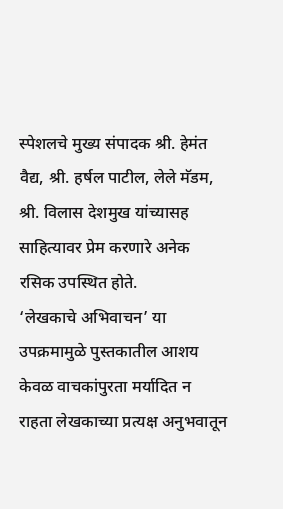स्पेशलचे मुख्य संपादक श्री. हेमंत वैद्य, श्री. हर्षल पाटील, लेले मॅडम, श्री. विलास देशमुख यांच्यासह साहित्यावर प्रेम करणारे अनेक रसिक उपस्थित होते.
‘लेखकाचे अभिवाचन’ या उपक्रमामुळे पुस्तकातील आशय केवळ वाचकांपुरता मर्यादित न राहता लेखकाच्या प्रत्यक्ष अनुभवातून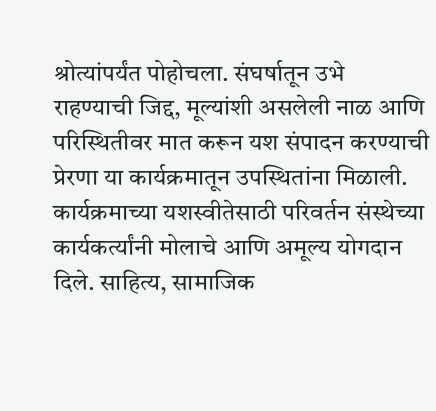श्रोत्यांपर्यंत पोहोचला. संघर्षातून उभे राहण्याची जिद्द, मूल्यांशी असलेली नाळ आणि परिस्थितीवर मात करून यश संपादन करण्याची प्रेरणा या कार्यक्रमातून उपस्थितांना मिळाली.
कार्यक्रमाच्या यशस्वीतेसाठी परिवर्तन संस्थेच्या कार्यकर्त्यांनी मोलाचे आणि अमूल्य योगदान दिले. साहित्य, सामाजिक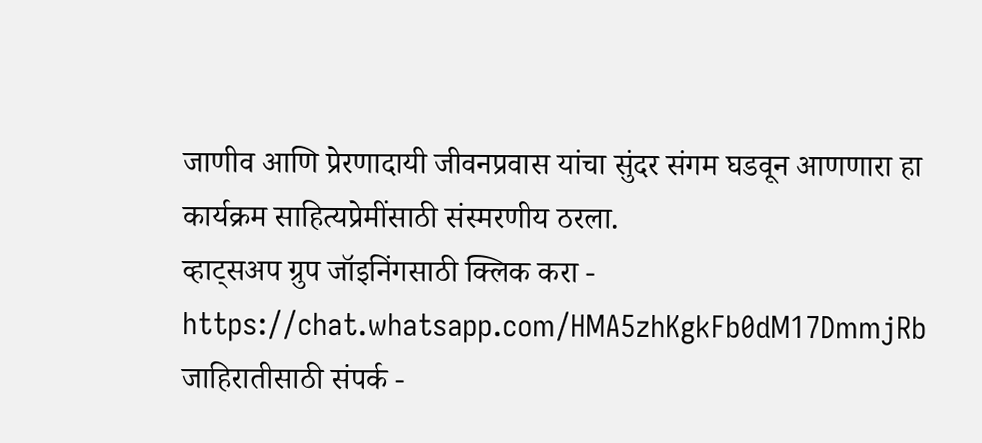जाणीव आणि प्रेरणादायी जीवनप्रवास यांचा सुंदर संगम घडवून आणणारा हा कार्यक्रम साहित्यप्रेमींसाठी संस्मरणीय ठरला.
व्हाट्सअप ग्रुप जॉइनिंगसाठी क्लिक करा -
https://chat.whatsapp.com/HMA5zhKgkFb0dM17DmmjRb
जाहिरातीसाठी संपर्क -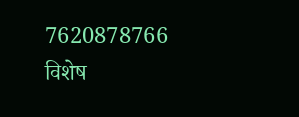7620878766
विशेष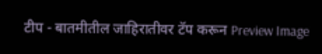टीप - बातमीतील जाहिरातीवर टॅप करून Preview Image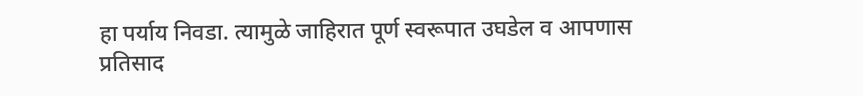हा पर्याय निवडा. त्यामुळे जाहिरात पूर्ण स्वरूपात उघडेल व आपणास प्रतिसाद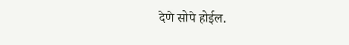देणे सोपे होईल.